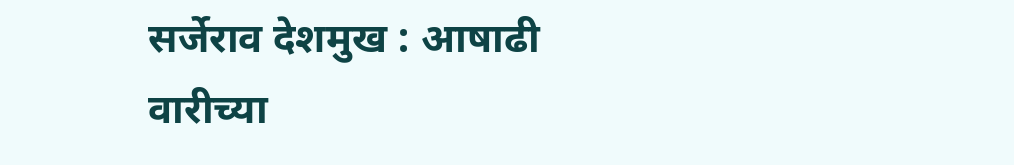सर्जेराव देशमुख : आषाढी वारीच्या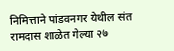निमित्ताने पांडवनगर येथील संत रामदास शाळेत गेल्या २७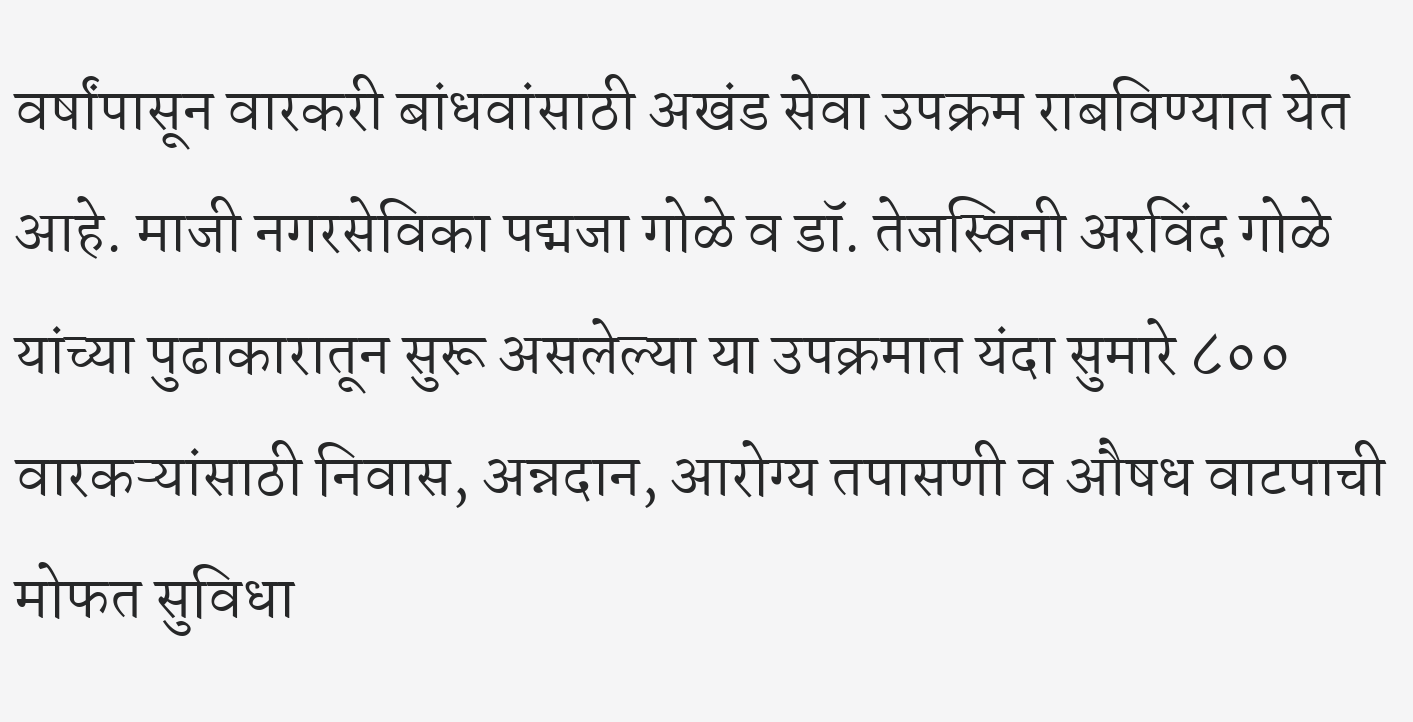वर्षांपासून वारकरी बांधवांसाठी अखंड सेवा उपक्रम राबविण्यात येत आहे. माजी नगरसेविका पद्मजा गोळे व डॉ. तेजस्विनी अरविंद गोळे यांच्या पुढाकारातून सुरू असलेल्या या उपक्रमात यंदा सुमारे ८०० वारकऱ्यांसाठी निवास, अन्नदान, आरोग्य तपासणी व औषध वाटपाची मोफत सुविधा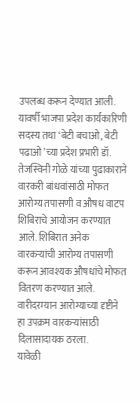उपलब्ध करून देण्यात आली.
यावर्षी भाजपा प्रदेश कार्यकारिणी सदस्य तथा ‘बेटी बचाओ, बेटी पढाओ’च्या प्रदेश प्रभारी डॉ. तेजस्विनी गोळे यांच्या पुढाकाराने वारकरी बांधवांसाठी मोफत आरोग्य तपासणी व औषध वाटप शिबिराचे आयोजन करण्यात आले. शिबिरात अनेक वारकऱ्यांची आरोग्य तपासणी करून आवश्यक औषधांचे मोफत वितरण करण्यात आले. वारीदरम्यान आरोग्याच्या दृष्टीने हा उपक्रम वारकऱ्यांसाठी दिलासादायक ठरला.
यावेळी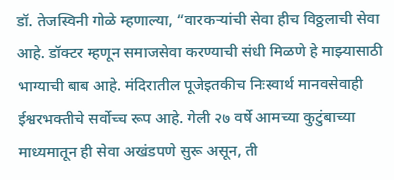डॉ. तेजस्विनी गोळे म्हणाल्या, “वारकऱ्यांची सेवा हीच विठ्ठलाची सेवा आहे. डॉक्टर म्हणून समाजसेवा करण्याची संधी मिळणे हे माझ्यासाठी भाग्याची बाब आहे. मंदिरातील पूजेइतकीच निःस्वार्थ मानवसेवाही ईश्वरभक्तीचे सर्वोच्च रूप आहे. गेली २७ वर्षे आमच्या कुटुंबाच्या माध्यमातून ही सेवा अखंडपणे सुरू असून, ती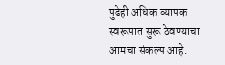पुढेही अधिक व्यापक स्वरूपात सुरू ठेवण्याचा आमचा संकल्प आहे.